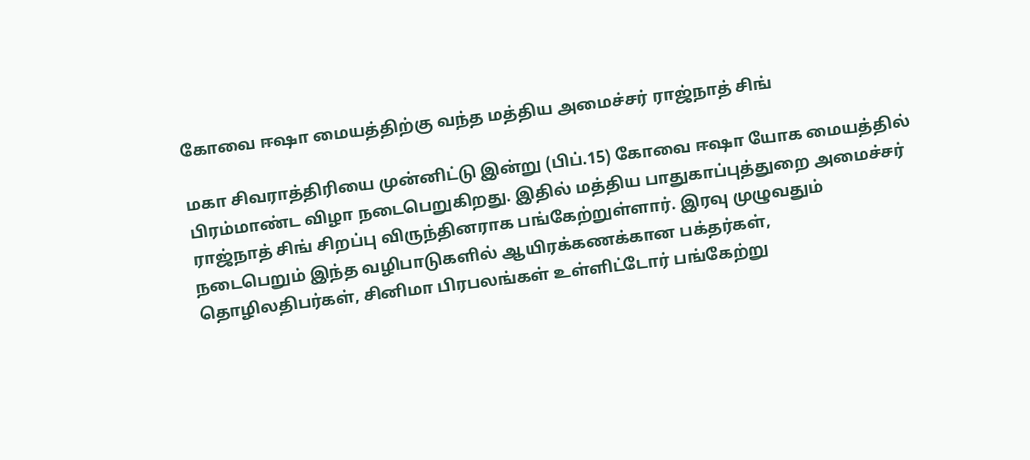கோவை ஈஷா மையத்திற்கு வந்த மத்திய அமைச்சர் ராஜ்நாத் சிங்

மகா சிவராத்திரியை முன்னிட்டு இன்று (பிப்.15) கோவை ஈஷா யோக மையத்தில் பிரம்மாண்ட விழா நடைபெறுகிறது. இதில் மத்திய பாதுகாப்புத்துறை அமைச்சர் ராஜ்நாத் சிங் சிறப்பு விருந்தினராக பங்கேற்றுள்ளார். இரவு முழுவதும் நடைபெறும் இந்த வழிபாடுகளில் ஆயிரக்கணக்கான பக்தர்கள், தொழிலதிபர்கள், சினிமா பிரபலங்கள் உள்ளிட்டோர் பங்கேற்று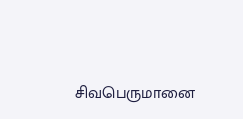சிவபெருமானை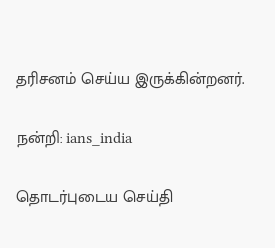தரிசனம் செய்ய இருக்கின்றனர்.

நன்றி: ians_india

தொடர்புடைய செய்தி